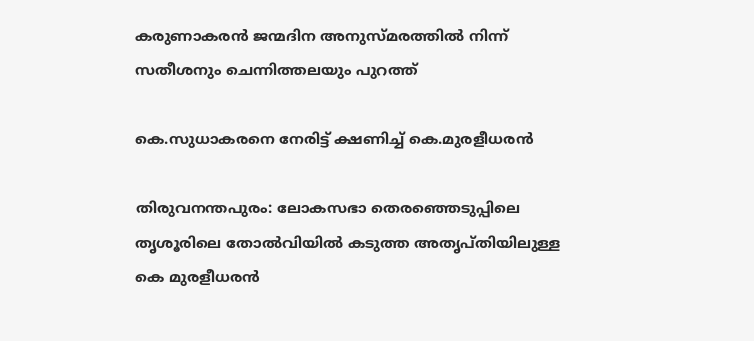കരുണാകരന്‍ ജന്മദിന അനുസ്മരത്തില്‍ നിന്ന് സതീശനും ചെന്നിത്തലയും പുറത്ത്

കെ.സുധാകരനെ നേരിട്ട് ക്ഷണിച്ച് കെ.മുരളീധരന്‍

തിരുവനന്തപുരം: ലോകസഭാ തെരഞ്ഞെടുപ്പിലെ തൃശൂരിലെ തോല്‍വിയില്‍ കടുത്ത അതൃപ്തിയിലുള്ള കെ മുരളീധരന്‍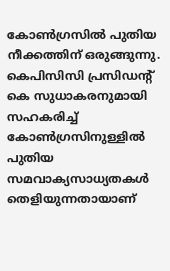കോണ്‍ഗ്രസില്‍ പുതിയ നീക്കത്തിന് ഒരുങ്ങുന്നു. കെപിസിസി പ്രസിഡന്റ് കെ സുധാകരനുമായി സഹകരിച്ച് കോണ്‍ഗ്രസിനുള്ളില്‍ പുതിയ സമവാക്യസാധ്യതകള്‍ തെളിയുന്നതായാണ്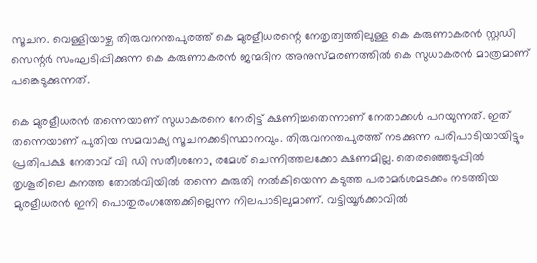സൂചന. വെള്ളിയാഴ്ച തിരുവനന്തപുരത്ത് കെ മുരളീധരന്റെ നേതൃത്വത്തിലുള്ള കെ കരുണാകരന്‍ സ്റ്റഡി സെന്റര്‍ സംഘടിപ്പിക്കുന്ന കെ കരുണാകരന്‍ ജന്മദിന അനുസ്മരണത്തില്‍ കെ സുധാകരന്‍ മാത്രമാണ് പങ്കെടുക്കുന്നത്.

കെ മുരളീധരന്‍ തന്നെയാണ് സുധാകരനെ നേരിട്ട് ക്ഷണിച്ചതെന്നാണ് നേതാക്കള്‍ പറയുന്നത്. ഇത് തന്നെയാണ് പുതിയ സമവാക്യ സൂചനക്കടിസ്ഥാനവും. തിരുവനന്തപുരത്ത് നടക്കുന്ന പരിപാടിയായിട്ടും പ്രതിപക്ഷ നേതാവ് വി ഡി സതീശനോ, രമേശ് ചെന്നിത്തലക്കോ ക്ഷണമില്ല. തെരഞ്ഞെടുപ്പില്‍ തൃശൂരിലെ കനത്ത തോല്‍വിയില്‍ തന്നെ കുരുതി നല്‍കിയെന്ന കടുത്ത പരാമര്‍ശമടക്കം നടത്തിയ മുരളീധരന്‍ ഇനി പൊതുരംഗത്തേക്കില്ലെന്ന നിലപാടിലുമാണ്. വട്ടിയൂര്‍ക്കാവില്‍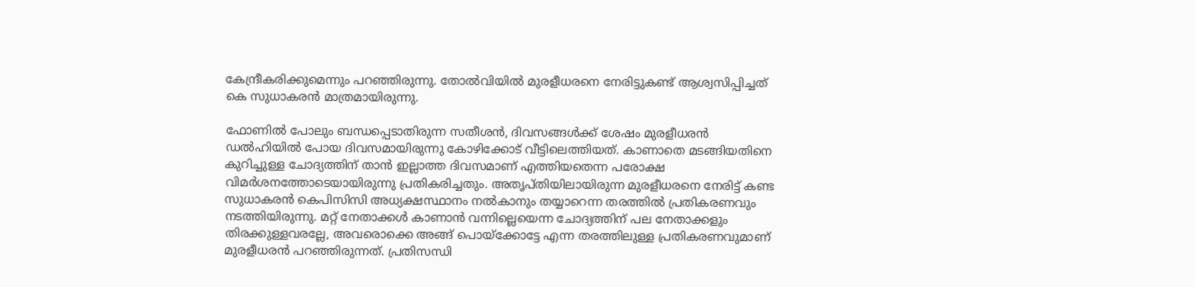കേന്ദ്രീകരിക്കുമെന്നും പറഞ്ഞിരുന്നു. തോല്‍വിയില്‍ മുരളീധരനെ നേരിട്ടുകണ്ട് ആശ്വസിപ്പിച്ചത് കെ സുധാകരന്‍ മാത്രമായിരുന്നു.

ഫോണില്‍ പോലും ബന്ധപ്പെടാതിരുന്ന സതീശന്‍, ദിവസങ്ങള്‍ക്ക് ശേഷം മുരളീധരന്‍ ഡല്‍ഹിയില്‍ പോയ ദിവസമായിരുന്നു കോഴിക്കോട് വീട്ടിലെത്തിയത്. കാണാതെ മടങ്ങിയതിനെ കുറിച്ചുള്ള ചോദ്യത്തിന് താന്‍ ഇല്ലാത്ത ദിവസമാണ് എത്തിയതെന്ന പരോക്ഷ വിമര്‍ശനത്തോടെയായിരുന്നു പ്രതികരിച്ചതും. അതൃപ്തിയിലായിരുന്ന മുരളീധരനെ നേരിട്ട് കണ്ട സുധാകരന്‍ കെപിസിസി അധ്യക്ഷസ്ഥാനം നല്‍കാനും തയ്യാറെന്ന തരത്തില്‍ പ്രതികരണവും നടത്തിയിരുന്നു. മറ്റ് നേതാക്കള്‍ കാണാന്‍ വന്നില്ലെയെന്ന ചോദ്യത്തിന് പല നേതാക്കളും തിരക്കുള്ളവരല്ലേ, അവരൊക്കെ അങ്ങ് പൊയ്ക്കോട്ടേ എന്ന തരത്തിലുള്ള പ്രതികരണവുമാണ് മുരളീധരന്‍ പറഞ്ഞിരുന്നത്. പ്രതിസന്ധി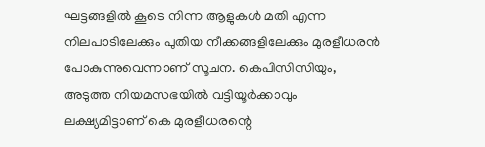ഘട്ടങ്ങളില്‍ കൂടെ നിന്ന ആളുകള്‍ മതി എന്ന നിലപാടിലേക്കും പുതിയ നീക്കങ്ങളിലേക്കും മുരളീധരന്‍ പോകുന്നുവെന്നാണ് സൂചന. കെപിസിസിയും, അടുത്ത നിയമസഭയില്‍ വട്ടിയൂര്‍ക്കാവും ലക്ഷ്യമിട്ടാണ് കെ മുരളീധരന്റെ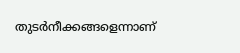തുടര്‍നീക്കങ്ങളെന്നാണ്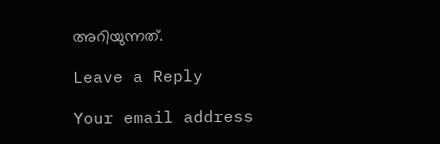അറിയുന്നത്.

Leave a Reply

Your email address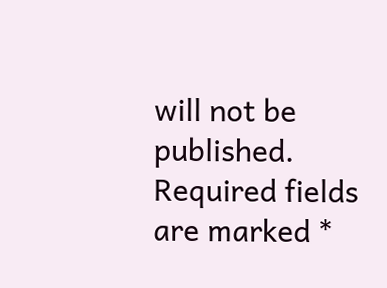will not be published. Required fields are marked *